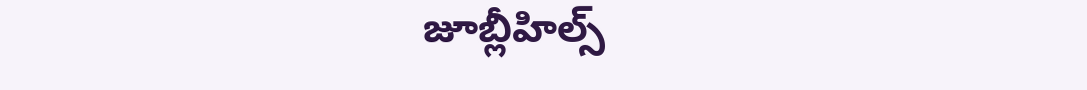జూబ్లీహిల్స్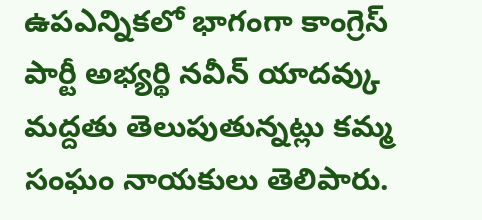ఉపఎన్నికలో భాగంగా కాంగ్రెస్ పార్టీ అభ్యర్థి నవీన్ యాదవ్కు మద్దతు తెలుపుతున్నట్లు కమ్మ సంఘం నాయకులు తెలిపారు.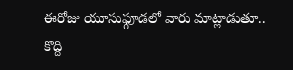ఈరోజు యూసుఫ్గూడలో వారు మాట్లాడుతూ.. కొద్ది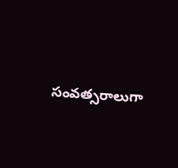సంవత్సరాలుగా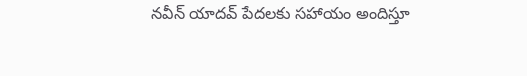నవీన్ యాదవ్ పేదలకు సహాయం అందిస్తూ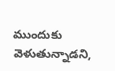ముందుకు వెళుతున్నాడని,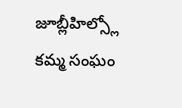జూబ్లీహిల్స్లో కమ్మ సంఘం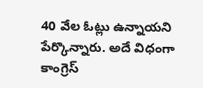40 వేల ఓట్లు ఉన్నాయని పేర్కొన్నారు. అదే విధంగా కాంగ్రెస్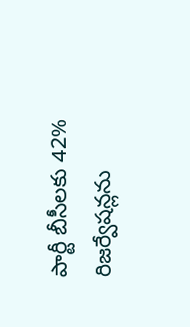పార్టీ బీసీలకు 42% రిజర్వేషన్లను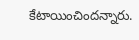కేటాయించిందన్నారు.